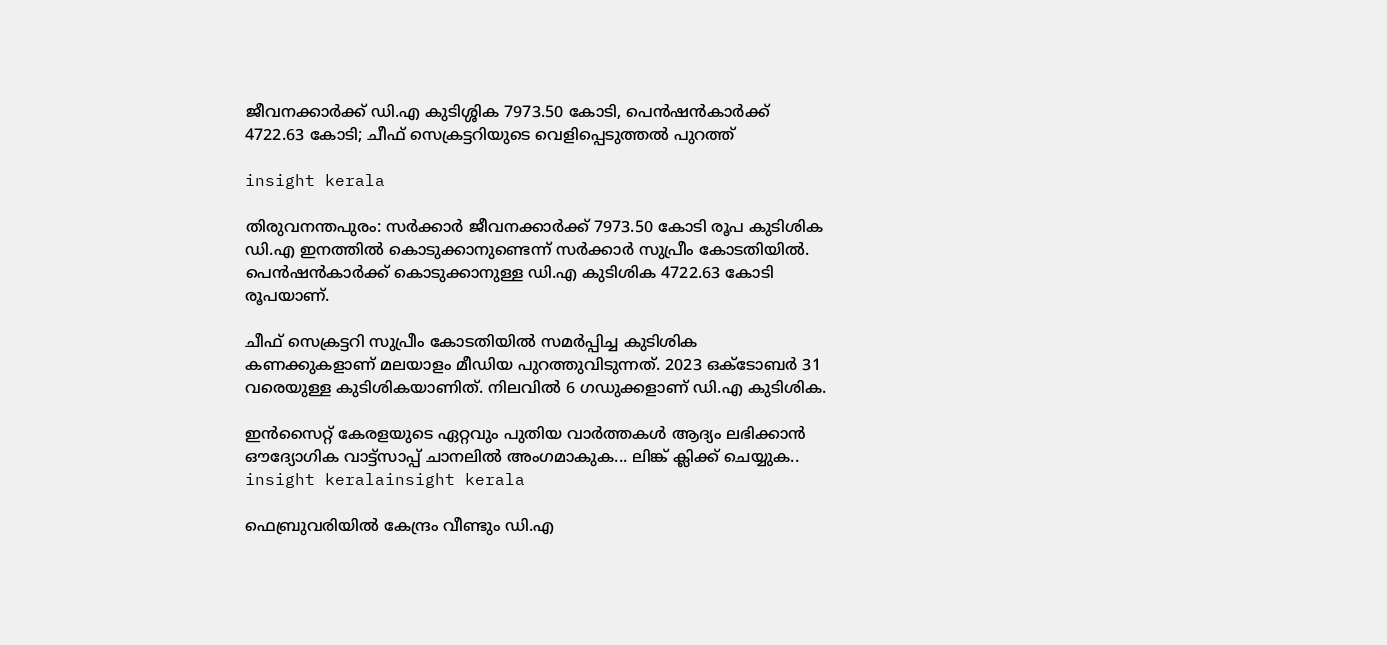ജീവനക്കാര്‍ക്ക് ഡി.എ കുടിശ്ശിക 7973.50 കോടി, പെന്‍ഷന്‍കാര്‍ക്ക് 4722.63 കോടി; ചീഫ് സെക്രട്ടറിയുടെ വെളിപ്പെടുത്തല്‍ പുറത്ത്

insight kerala

തിരുവനന്തപുരം: സര്‍ക്കാര്‍ ജീവനക്കാര്‍ക്ക് 7973.50 കോടി രൂപ കുടിശിക ഡി.എ ഇനത്തില്‍ കൊടുക്കാനുണ്ടെന്ന് സര്‍ക്കാര്‍ സുപ്രീം കോടതിയില്‍. പെന്‍ഷന്‍കാര്‍ക്ക് കൊടുക്കാനുള്ള ഡി.എ കുടിശിക 4722.63 കോടി രൂപയാണ്.

ചീഫ് സെക്രട്ടറി സുപ്രീം കോടതിയില്‍ സമര്‍പ്പിച്ച കുടിശിക കണക്കുകളാണ് മലയാളം മീഡിയ പുറത്തുവിടുന്നത്. 2023 ഒക്ടോബര്‍ 31 വരെയുള്ള കുടിശികയാണിത്. നിലവില്‍ 6 ഗഡുക്കളാണ് ഡി.എ കുടിശിക.

ഇൻസൈറ്റ് കേരളയുടെ ഏറ്റവും പുതിയ വാർത്തകൾ ആദ്യം ലഭിക്കാൻ ഔദ്യോഗിക വാട്ട്‌സാപ്പ് ചാനലിൽ അംഗമാകുക... ലിങ്ക് ക്ലിക്ക് ചെയ്യുക..
insight keralainsight kerala

ഫെബ്രുവരിയില്‍ കേന്ദ്രം വീണ്ടും ഡി.എ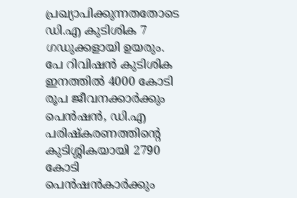പ്രഖ്യാപിക്കുന്നതതോടെ ഡി.എ കുടിശിക 7 ഗഡുക്കളായി ഉയരും. പേ റിവിഷന്‍ കുടിശിക ഇനത്തില്‍ 4000 കോടി രൂപ ജീവനക്കാര്‍ക്കും പെന്‍ഷന്‍, ഡി.എ പരിഷ്‌കരണത്തിന്റെ കുടിശ്ശികയായി 2790 കോടി പെന്‍ഷന്‍കാര്‍ക്കും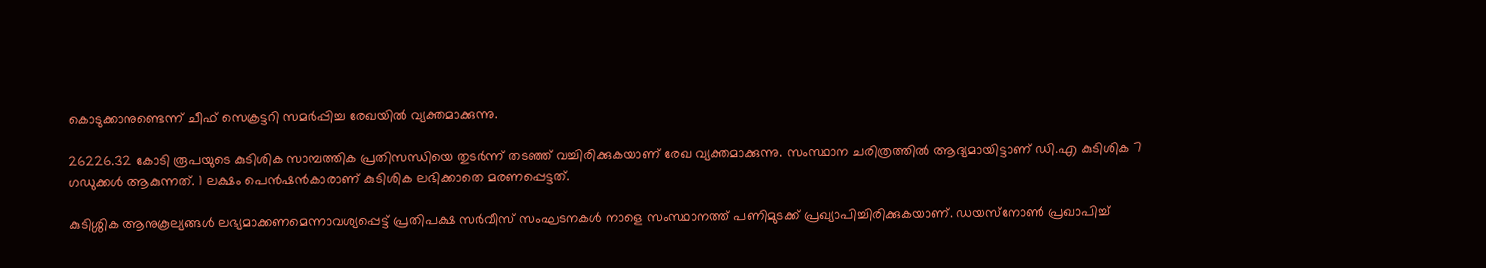കൊടുക്കാനുണ്ടെന്ന് ചീഫ് സെക്രട്ടറി സമര്‍പ്പിച്ച രേഖയില്‍ വ്യക്തമാക്കുന്നു.

26226.32 കോടി രൂപയുടെ കുടിശിക സാമ്പത്തിക പ്രതിസന്ധിയെ തുടര്‍ന്ന് തടഞ്ഞ് വച്ചിരിക്കുകയാണ് രേഖ വ്യക്തമാക്കുന്നു. സംസ്ഥാന ചരിത്രത്തില്‍ ആദ്യമായിട്ടാണ് ഡി.എ കുടിശിക 7 ഗഡുക്കള്‍ ആകുന്നത്. 1 ലക്ഷം പെന്‍ഷന്‍കാരാണ് കുടിശിക ലഭിക്കാതെ മരണപ്പെട്ടത്.

കുടിശ്ശിക ആനുകൂല്യങ്ങള്‍ ലഭ്യമാക്കണമെന്നാവശ്യപ്പെട്ട് പ്രതിപക്ഷ സര്‍വീസ് സംഘടനകള്‍ നാളെ സംസ്ഥാനത്ത് പണിമുടക്ക് പ്രഖ്യാപിച്ചിരിക്കുകയാണ്. ഡയസ്‌നോണ്‍ പ്രഖാപിച്ച്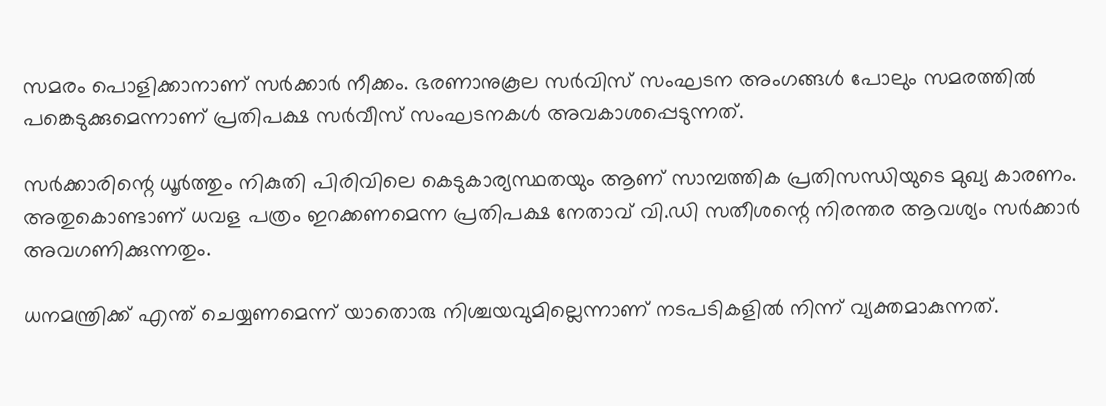സമരം പൊളിക്കാനാണ് സര്‍ക്കാര്‍ നീക്കം. ഭരണാനുകൂല സര്‍വിസ് സംഘടന അംഗങ്ങള്‍ പോലും സമരത്തില്‍ പങ്കെടുക്കുമെന്നാണ് പ്രതിപക്ഷ സര്‍വീസ് സംഘടനകള്‍ അവകാശപ്പെടുന്നത്.

സര്‍ക്കാരിന്റെ ധൂര്‍ത്തും നികുതി പിരിവിലെ കെടുകാര്യസ്ഥതയും ആണ് സാമ്പത്തിക പ്രതിസന്ധിയുടെ മുഖ്യ കാരണം. അതുകൊണ്ടാണ് ധവള പത്രം ഇറക്കണമെന്ന പ്രതിപക്ഷ നേതാവ് വി.ഡി സതീശന്റെ നിരന്തര ആവശ്യം സര്‍ക്കാര്‍ അവഗണിക്കുന്നതും.

ധനമന്ത്രിക്ക് എന്ത് ചെയ്യണമെന്ന് യാതൊരു നിശ്ചയവുമില്ലെന്നാണ് നടപടികളില്‍ നിന്ന് വ്യക്തമാകുന്നത്.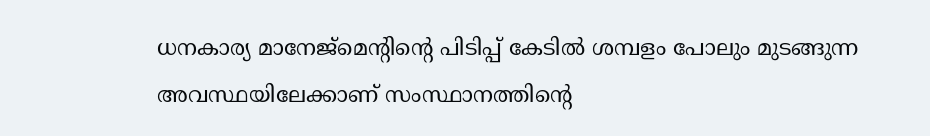ധനകാര്യ മാനേജ്‌മെന്റിന്റെ പിടിപ്പ് കേടില്‍ ശമ്പളം പോലും മുടങ്ങുന്ന അവസ്ഥയിലേക്കാണ് സംസ്ഥാനത്തിന്റെ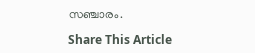സഞ്ചാരം.

Share This Article